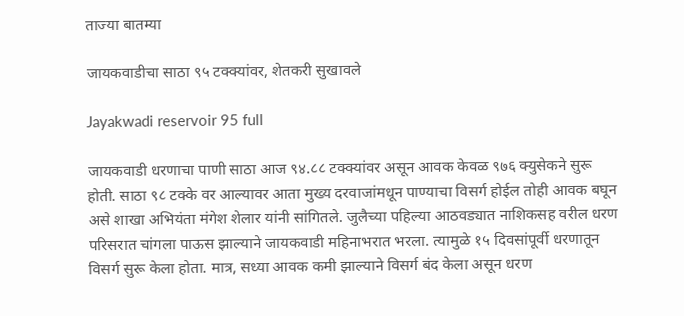ताज्या बातम्या

जायकवाडीचा साठा ९५ टक्क्यांवर, शेतकरी सुखावले

Jayakwadi reservoir 95 full

जायकवाडी धरणाचा पाणी साठा आज ९४.८८ टक्क्यांवर असून आवक केवळ ९७६ क्युसेकने सुरू होती. साठा ९८ टक्के वर आल्यावर आता मुख्य दरवाजांमधून पाण्याचा विसर्ग होईल तोही आवक बघून असे शाखा अभियंता मंगेश शेलार यांनी सांगितले. जुलैच्या पहिल्या आठवड्यात नाशिकसह वरील धरण परिसरात चांगला पाऊस झाल्याने जायकवाडी महिनाभरात भरला. त्यामुळे १५ दिवसांपूर्वी धरणातून विसर्ग सुरू केला होता. मात्र, सध्या आवक कमी झाल्याने विसर्ग बंद केला असून धरण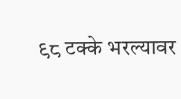९८ टक्के भरल्यावर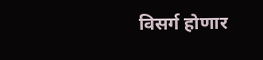विसर्ग होणार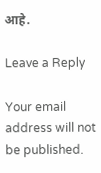आहे.

Leave a Reply

Your email address will not be published.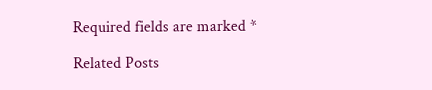Required fields are marked *

Related Posts